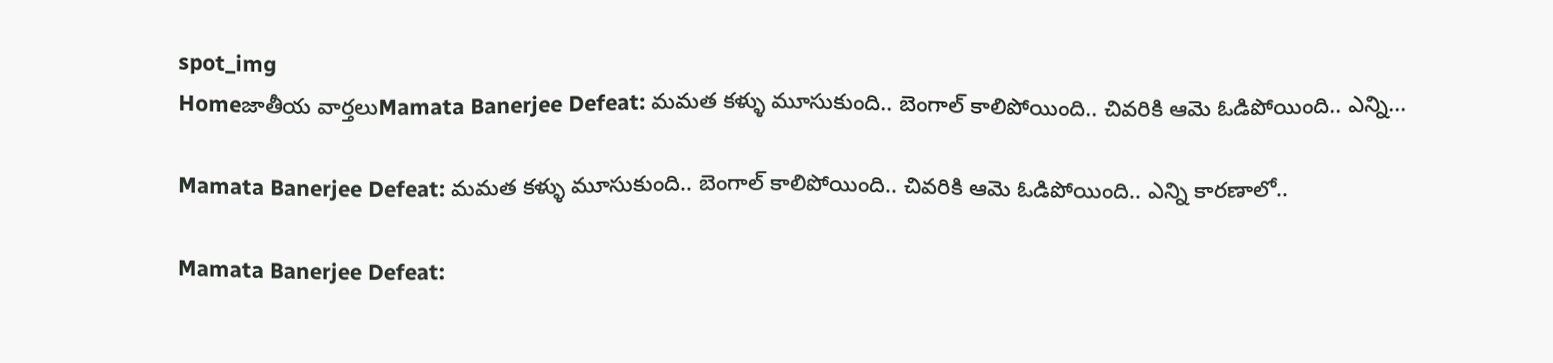spot_img
Homeజాతీయ వార్తలుMamata Banerjee Defeat: మమత కళ్ళు మూసుకుంది.. బెంగాల్ కాలిపోయింది.. చివరికి ఆమె ఓడిపోయింది.. ఎన్ని...

Mamata Banerjee Defeat: మమత కళ్ళు మూసుకుంది.. బెంగాల్ కాలిపోయింది.. చివరికి ఆమె ఓడిపోయింది.. ఎన్ని కారణాలో..

Mamata Banerjee Defeat: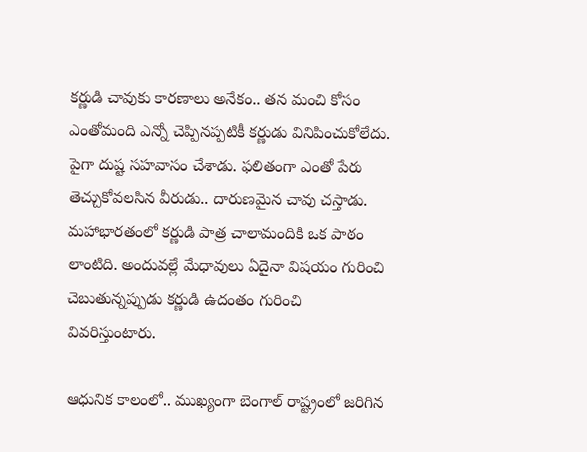కర్ణుడి చావుకు కారణాలు అనేకం.. తన మంచి కోసం ఎంతోమంది ఎన్నో చెప్పినప్పటికీ కర్ణుడు వినిపించుకోలేదు. పైగా దుష్ట సహవాసం చేశాడు. ఫలితంగా ఎంతో పేరు తెచ్చుకోవలసిన వీరుడు.. దారుణమైన చావు చస్తాడు. మహాభారతంలో కర్ణుడి పాత్ర చాలామందికి ఒక పాఠం లాంటిది. అందువల్లే మేధావులు ఏదైనా విషయం గురించి చెబుతున్నప్పుడు కర్ణుడి ఉదంతం గురించి వివరిస్తుంటారు.

ఆధునిక కాలంలో.. ముఖ్యంగా బెంగాల్ రాష్ట్రంలో జరిగిన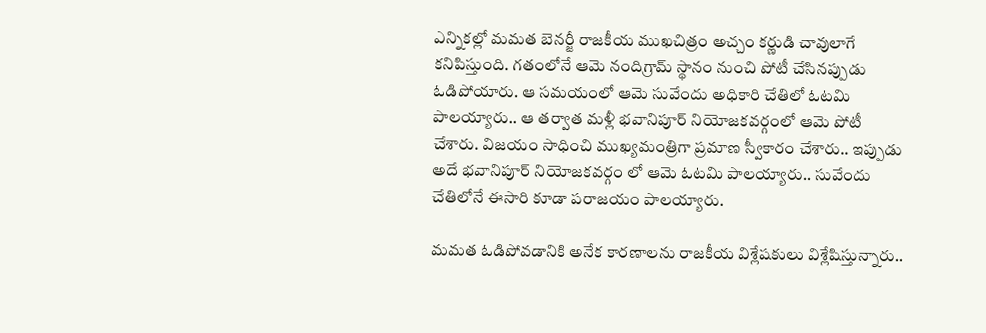ఎన్నికల్లో మమత బెనర్జీ రాజకీయ ముఖచిత్రం అచ్చం కర్ణుడి చావులాగే కనిపిస్తుంది. గతంలోనే ఆమె నందిగ్రామ్ స్థానం నుంచి పోటీ చేసినప్పుడు ఓడిపోయారు. ఆ సమయంలో ఆమె సువేందు అధికారి చేతిలో ఓటమి పాలయ్యారు.. ఆ తర్వాత మళ్లీ భవానిపూర్ నియోజకవర్గంలో ఆమె పోటీ చేశారు. విజయం సాధించి ముఖ్యమంత్రిగా ప్రమాణ స్వీకారం చేశారు.. ఇప్పుడు అదే భవానిపూర్ నియోజకవర్గం లో ఆమె ఓటమి పాలయ్యారు.. సువేందు చేతిలోనే ఈసారి కూడా పరాజయం పాలయ్యారు.

మమత ఓడిపోవడానికి అనేక కారణాలను రాజకీయ విశ్లేషకులు విశ్లేషిస్తున్నారు..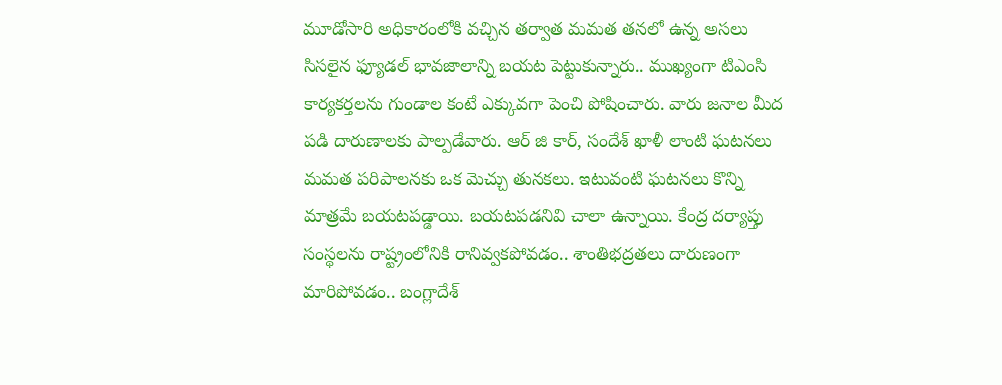మూడోసారి అధికారంలోకి వచ్చిన తర్వాత మమత తనలో ఉన్న అసలు సిసలైన ఫ్యూడల్ భావజాలాన్ని బయట పెట్టుకున్నారు.. ముఖ్యంగా టిఎంసి కార్యకర్తలను గుండాల కంటే ఎక్కువగా పెంచి పోషించారు. వారు జనాల మీద పడి దారుణాలకు పాల్పడేవారు. ఆర్ జి కార్, సందేశ్ ఖాళీ లాంటి ఘటనలు మమత పరిపాలనకు ఒక మెచ్చు తునకలు. ఇటువంటి ఘటనలు కొన్ని మాత్రమే బయటపడ్డాయి. బయటపడనివి చాలా ఉన్నాయి. కేంద్ర దర్యాప్తు సంస్థలను రాష్ట్రంలోనికి రానివ్వకపోవడం.. శాంతిభద్రతలు దారుణంగా మారిపోవడం.. బంగ్లాదేశ్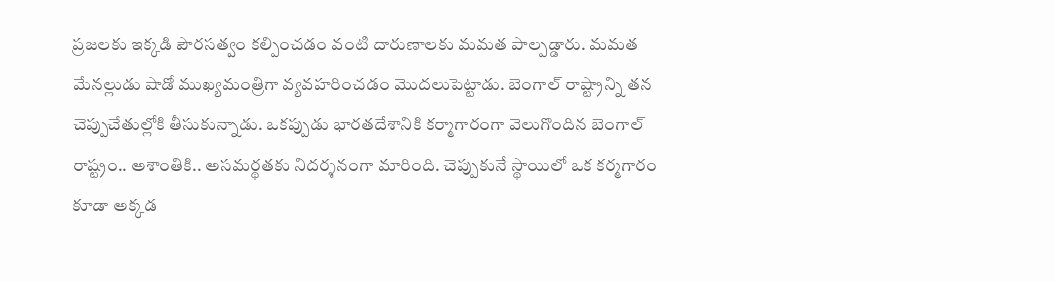ప్రజలకు ఇక్కడి పౌరసత్వం కల్పించడం వంటి దారుణాలకు మమత పాల్పడ్డారు. మమత మేనల్లుడు షాడో ముఖ్యమంత్రిగా వ్యవహరించడం మొదలుపెట్టాడు. బెంగాల్ రాష్ట్రాన్ని తన చెప్పుచేతుల్లోకి తీసుకున్నాడు. ఒకప్పుడు భారతదేశానికి కర్మాగారంగా వెలుగొందిన బెంగాల్ రాష్ట్రం.. అశాంతికి.. అసమర్థతకు నిదర్శనంగా మారింది. చెప్పుకునే స్థాయిలో ఒక కర్మగారం కూడా అక్కడ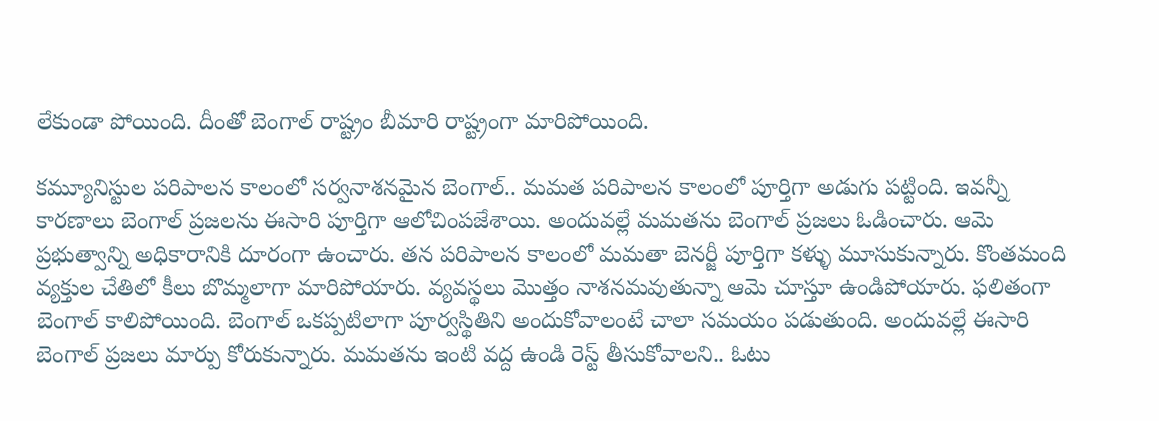లేకుండా పోయింది. దీంతో బెంగాల్ రాష్ట్రం బీమారి రాష్ట్రంగా మారిపోయింది.

కమ్యూనిస్టుల పరిపాలన కాలంలో సర్వనాశనమైన బెంగాల్.. మమత పరిపాలన కాలంలో పూర్తిగా అడుగు పట్టింది. ఇవన్నీ కారణాలు బెంగాల్ ప్రజలను ఈసారి పూర్తిగా ఆలోచింపజేశాయి. అందువల్లే మమతను బెంగాల్ ప్రజలు ఓడించారు. ఆమె ప్రభుత్వాన్ని అధికారానికి దూరంగా ఉంచారు. తన పరిపాలన కాలంలో మమతా బెనర్జీ పూర్తిగా కళ్ళు మూసుకున్నారు. కొంతమంది వ్యక్తుల చేతిలో కీలు బొమ్మలాగా మారిపోయారు. వ్యవస్థలు మొత్తం నాశనమవుతున్నా ఆమె చూస్తూ ఉండిపోయారు. ఫలితంగా బెంగాల్ కాలిపోయింది. బెంగాల్ ఒకప్పటిలాగా పూర్వస్థితిని అందుకోవాలంటే చాలా సమయం పడుతుంది. అందువల్లే ఈసారి బెంగాల్ ప్రజలు మార్పు కోరుకున్నారు. మమతను ఇంటి వద్ద ఉండి రెస్ట్ తీసుకోవాలని.. ఓటు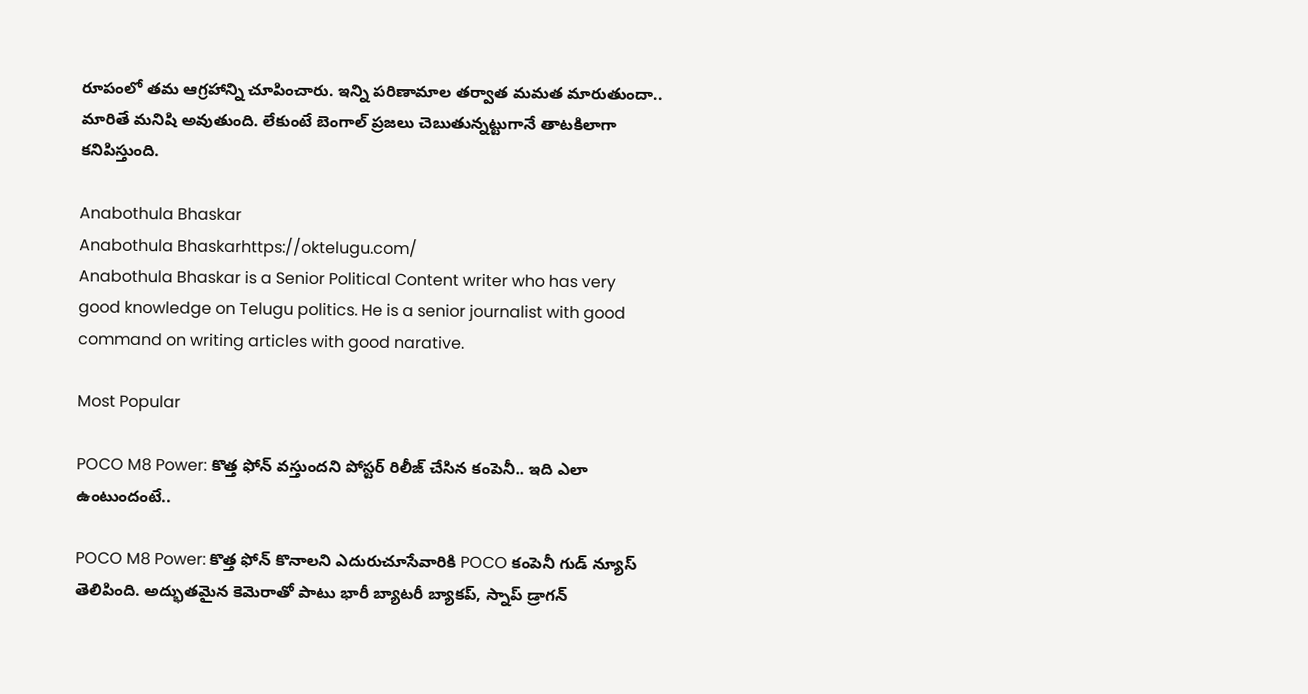రూపంలో తమ ఆగ్రహాన్ని చూపించారు. ఇన్ని పరిణామాల తర్వాత మమత మారుతుందా.. మారితే మనిషి అవుతుంది. లేకుంటే బెంగాల్ ప్రజలు చెబుతున్నట్టుగానే తాటకిలాగా కనిపిస్తుంది.

Anabothula Bhaskar
Anabothula Bhaskarhttps://oktelugu.com/
Anabothula Bhaskar is a Senior Political Content writer who has very good knowledge on Telugu politics. He is a senior journalist with good command on writing articles with good narative.

Most Popular

POCO M8 Power: కొత్త ఫోన్ వస్తుందని పోస్టర్ రిలీజ్ చేసిన కంపెనీ.. ఇది ఎలా ఉంటుందంటే..

POCO M8 Power: కొత్త ఫోన్ కొనాలని ఎదురుచూసేవారికి POCO కంపెనీ గుడ్ న్యూస్ తెలిపింది. అద్భుతమైన కెమెరాతో పాటు భారీ బ్యాటరీ బ్యాకప్, స్నాప్ డ్రాగన్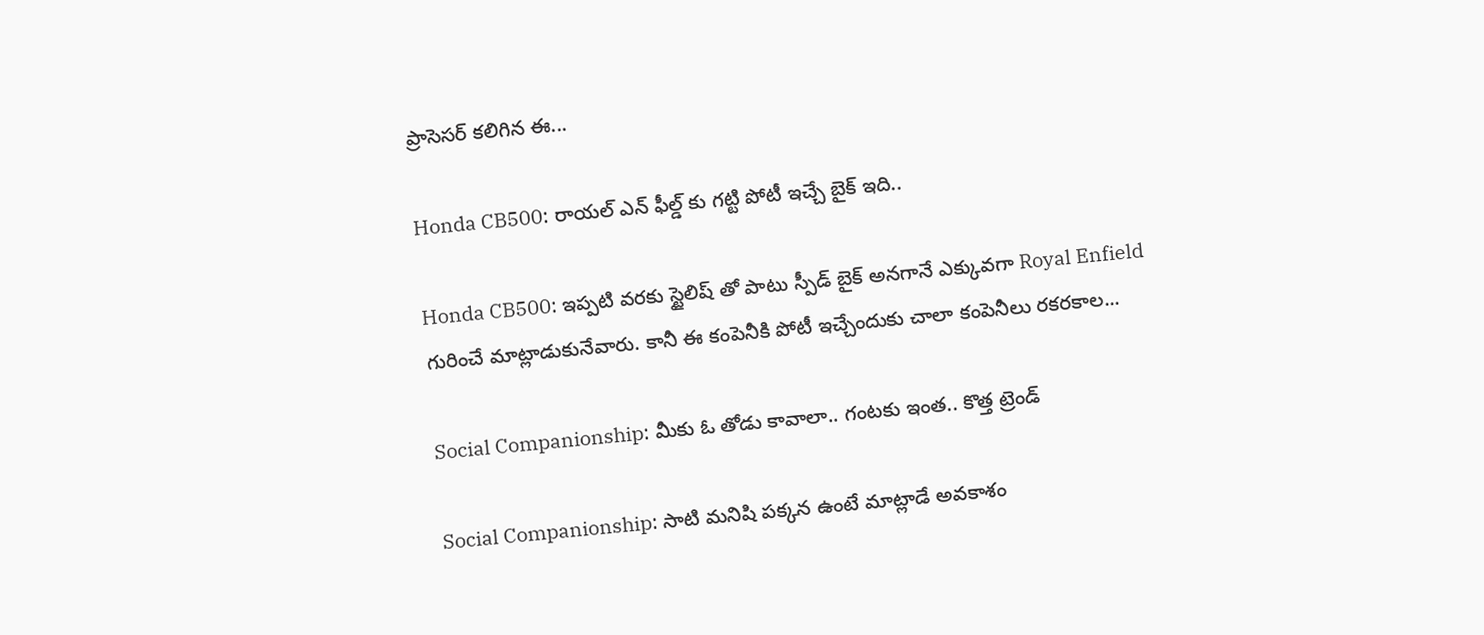ప్రాసెసర్ కలిగిన ఈ...

Honda CB500: రాయల్ ఎన్ ఫీల్డ్ కు గట్టి పోటీ ఇచ్చే బైక్ ఇది..

Honda CB500: ఇప్పటి వరకు స్టైలిష్ తో పాటు స్పీడ్ బైక్ అనగానే ఎక్కువగా Royal Enfield గురించే మాట్లాడుకునేవారు. కానీ ఈ కంపెనీకి పోటీ ఇచ్చేందుకు చాలా కంపెనీలు రకరకాల...

Social Companionship: మీకు ఓ తోడు కావాలా.. గంటకు ఇంత.. కొత్త ట్రెండ్

Social Companionship: సాటి మనిషి పక్కన ఉంటే మాట్లాడే అవకాశం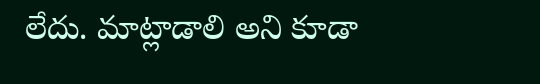లేదు. మాట్లాడాలి అని కూడా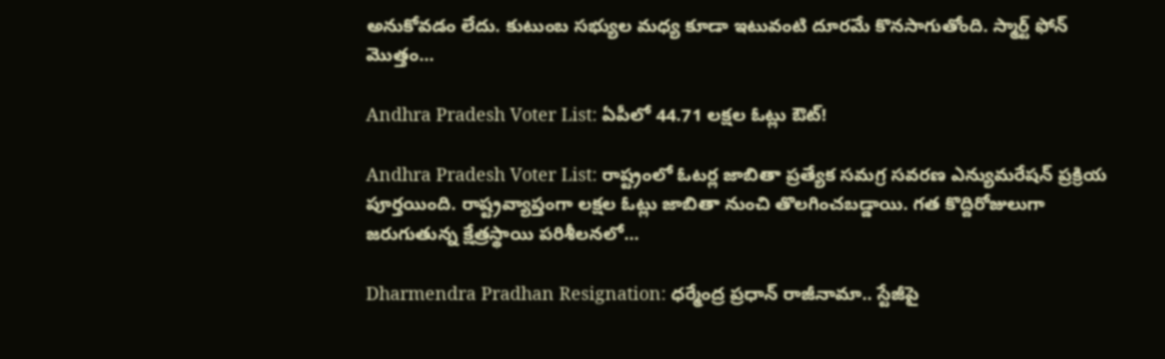అనుకోవడం లేదు. కుటుంబ సభ్యుల మధ్య కూడా ఇటువంటి దూరమే కొనసాగుతోంది. స్మార్ట్ ఫోన్ మొత్తం...

Andhra Pradesh Voter List: ఏపీలో 44.71 లక్షల ఓట్లు ఔట్!

Andhra Pradesh Voter List: రాష్ట్రంలో ఓటర్ల జాబితా ప్రత్యేక సమగ్ర సవరణ ఎన్యుమరేషన్ ప్రక్రియ పూర్తయింది. రాష్ట్రవ్యాప్తంగా లక్షల ఓట్లు జాబితా నుంచి తొలగించబడ్డాయి. గత కొద్దిరోజులుగా జరుగుతున్న క్షేత్రస్థాయి పరిశీలనలో...

Dharmendra Pradhan Resignation: ధర్మేంద్ర ప్రధాన్‌ రాజీనామా.. స్టేజీపై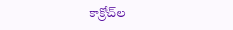కాక్రోచ్‌ల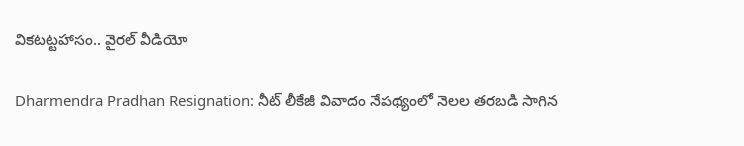వికటట్టహాసం.. వైరల్‌ వీడియో

Dharmendra Pradhan Resignation: నీట్‌ లీకేజీ వివాదం నేపథ్యంలో నెలల తరబడి సాగిన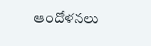ఆందోళనలు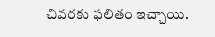చివరకు ఫలితం ఇచ్చాయి.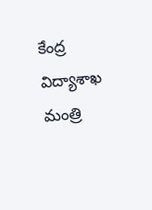కేంద్ర విద్యాశాఖ మంత్రి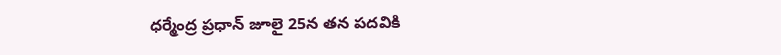ధర్మేంద్ర ప్రధాన్‌ జూలై 25న తన పదవికి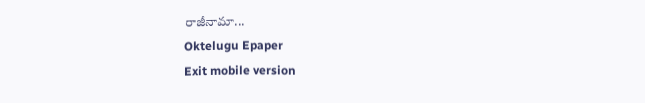రాజీనామా...
Oktelugu Epaper
Exit mobile version